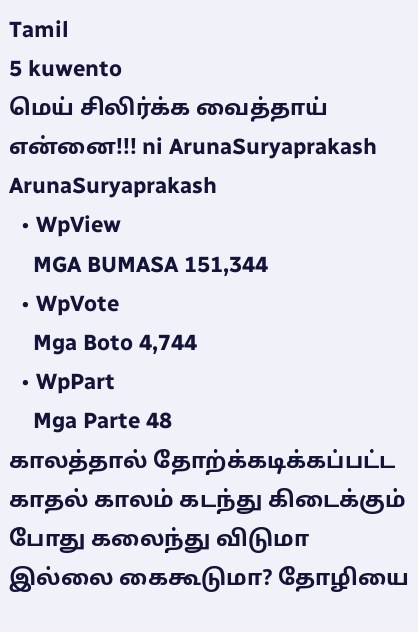Tamil
5 kuwento
மெய் சிலிர்க்க‌ வைத்தாய் என்னை!!! ni ArunaSuryaprakash
ArunaSuryaprakash
  • WpView
    MGA BUMASA 151,344
  • WpVote
    Mga Boto 4,744
  • WpPart
    Mga Parte 48
கால‌த்தால் தோற்க்க‌டிக்க‌ப்ப‌ட்ட காத‌ல் கால‌ம் க‌ட‌ந்து கிடைக்கும் போது க‌லைந்து விடுமா இல்லை கைகூடுமா? தோழியை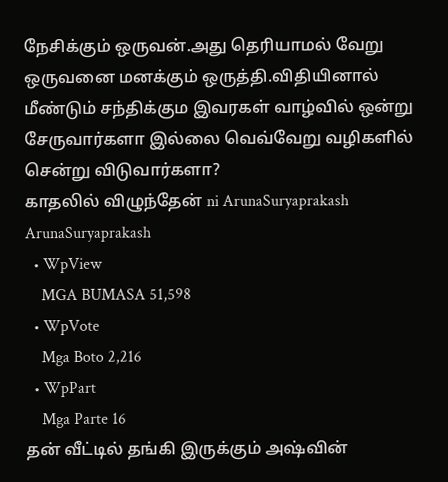நேசிக்கும் ஒருவ‌ன்.அது தெரியாம‌ல் வேறு ஒருவ‌னை ம‌ன‌க்கும் ஒருத்தி.விதியினால் மீண்டும் ச‌ந்திக்கும இவ‌ரக‌ள் வாழ்வில் ஒன்று சேருவார்க‌ளா இல்லை வெவ்வேறு வ‌ழிக‌ளில் சென்று விடுவார்க‌ளா?
காதலில் விழுந்தேன் ni ArunaSuryaprakash
ArunaSuryaprakash
  • WpView
    MGA BUMASA 51,598
  • WpVote
    Mga Boto 2,216
  • WpPart
    Mga Parte 16
தன் வீட்டில் தங்கி இருக்கும் அஷ்வின்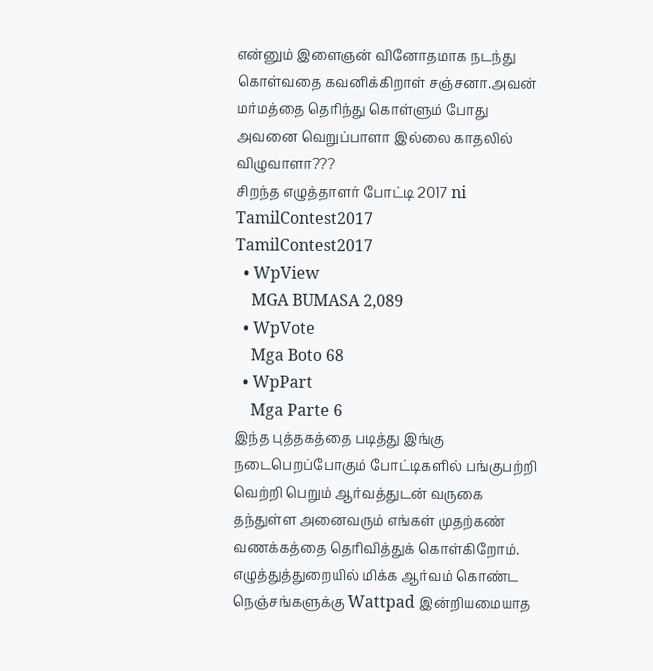என்னும் இளைஞன் வினோதமாக நடந்து கொள்வதை கவனிக்கிறாள் சஞ்சனா.அவன் மர்மத்தை தெரிந்து கொள்ளும் போது அவனை வெறுப்பாளா இல்லை காதலில் விழுவாளா???
சிறந்த எழுத்தாளர் போட்டி 2017 ni TamilContest2017
TamilContest2017
  • WpView
    MGA BUMASA 2,089
  • WpVote
    Mga Boto 68
  • WpPart
    Mga Parte 6
இந்த புத்தகத்தை படித்து இங்கு நடைபெறப்போகும் போட்டிகளில் பங்குபற்றி வெற்றி பெறும் ஆர்வத்துடன் வருகை தந்துள்ள அனைவரும் எங்கள் முதற்கண் வணக்கத்தை தெரிவித்துக் கொள்கிறோம். எழுத்துத்துறையில் மிக்க ஆர்வம் கொண்ட நெஞ்சங்களுக்கு Wattpad இன்றியமையாத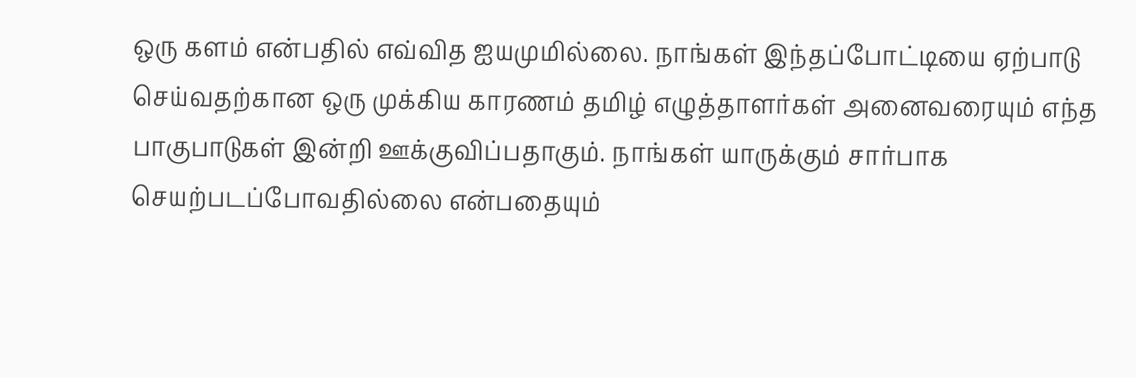ஒரு களம் என்பதில் எவ்வித ஐயமுமில்லை. நாங்கள் இந்தப்போட்டியை ஏற்பாடு செய்வதற்கான ஒரு முக்கிய காரணம் தமிழ் எழுத்தாளர்கள் அனைவரையும் எந்த பாகுபாடுகள் இன்றி ஊக்குவிப்பதாகும். நாங்கள் யாருக்கும் சார்பாக செயற்படப்போவதில்லை என்பதையும்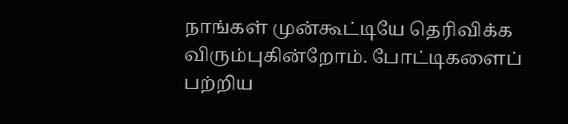நாங்கள் முன்கூட்டியே தெரிவிக்க விரும்புகின்றோம். போட்டிகளைப் பற்றிய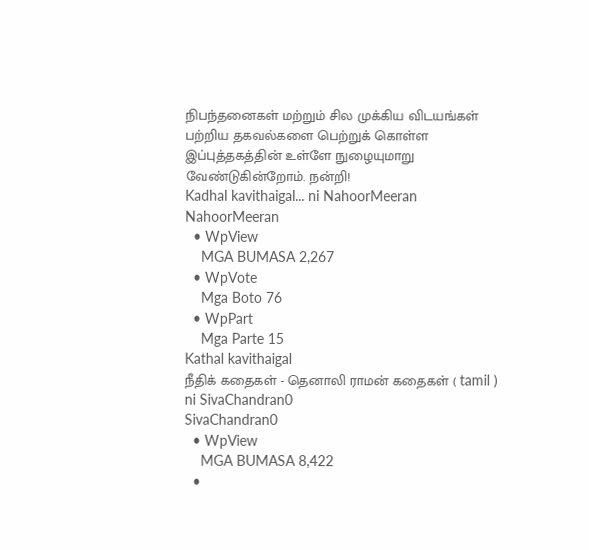நிபந்தனைகள் மற்றும் சில முக்கிய விடயங்கள் பற்றிய தகவல்களை பெற்றுக் கொள்ள இப்புத்தகத்தின் உள்ளே நுழையுமாறு வேண்டுகின்றோம். நன்றி!
Kadhal kavithaigal... ni NahoorMeeran
NahoorMeeran
  • WpView
    MGA BUMASA 2,267
  • WpVote
    Mga Boto 76
  • WpPart
    Mga Parte 15
Kathal kavithaigal
நீதிக் கதைகள் - தெனாலி ராமன் கதைகள் ( tamil ) ni SivaChandran0
SivaChandran0
  • WpView
    MGA BUMASA 8,422
  •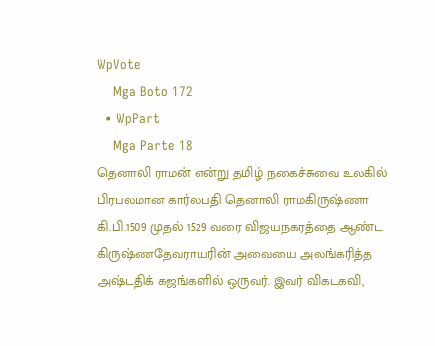WpVote
    Mga Boto 172
  • WpPart
    Mga Parte 18
தெனாலி ராமன் என்று தமிழ் நகைச்சுவை உலகில் பிரபலமான கார்லபதி தெனாலி ராமகிருஷ்ணா கி.பி.1509 முதல் 1529 வரை விஜயநகரத்தை ஆண்ட கிருஷ்ணதேவராயரின் அவையை அலங்கரித்த அஷ்டதிக் கஜங்களில் ஒருவர். இவர் விகடகவி,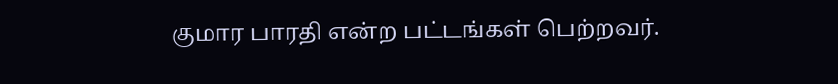குமார பாரதி என்ற பட்டங்கள் பெற்றவர்.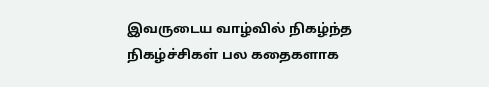இவருடைய வாழ்வில் நிகழ்ந்த நிகழ்ச்சிகள் பல கதைகளாக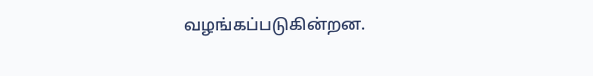வழங்கப்படுகின்றன.